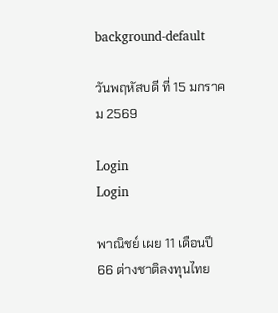background-default

วันพฤหัสบดี ที่ 15 มกราคม 2569

Login
Login

พาณิชย์ เผย 11 เดือนปี 66 ต่างชาติลงทุนไทย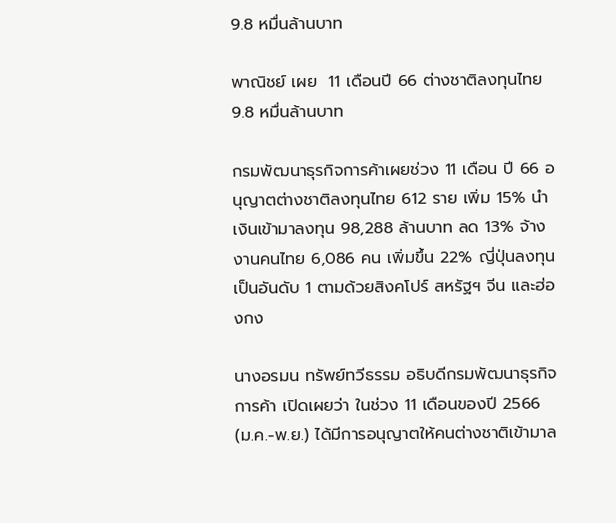9.8 หมื่นล้านบาท

พาณิชย์ เผย  11 เดือนปี 66 ต่างชาติลงทุนไทย 9.8 หมื่นล้านบาท

กรมพัฒนาธุรกิจการค้าเผยช่วง 11 เดือน ปี 66 อนุญาตต่างชาติลงทุนไทย 612 ราย เพิ่ม 15% นำเงินเข้ามาลงทุน 98,288 ล้านบาท ลด 13% จ้างงานคนไทย 6,086 คน เพิ่มขึ้น 22% ญี่ปุ่นลงทุนเป็นอันดับ 1 ตามด้วยสิงคโปร์ สหรัฐฯ จีน และฮ่องกง

นางอรมน ทรัพย์ทวีธรรม อธิบดีกรมพัฒนาธุรกิจการค้า เปิดเผยว่า ในช่วง 11 เดือนของปี 2566 (ม.ค.-พ.ย.) ได้มีการอนุญาตให้คนต่างชาติเข้ามาล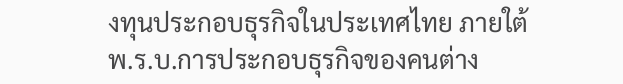งทุนประกอบธุรกิจในประเทศไทย ภายใต้ พ.ร.บ.การประกอบธุรกิจของคนต่าง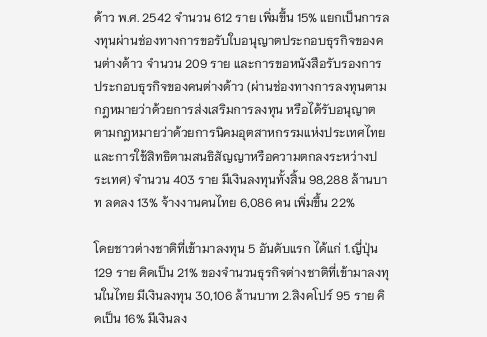ด้าว พ.ศ. 2542 จำนวน 612 ราย เพิ่มขึ้น 15% แยกเป็นการลงทุนผ่านช่องทางการขอรับใบอนุญาตประกอบธุรกิจของคนต่างด้าว จำนวน 209 ราย และการขอหนังสือรับรองการประกอบธุรกิจของคนต่างด้าว (ผ่านช่องทางการลงทุนตามกฎหมายว่าด้วยการส่งเสริมการลงทุน หรือได้รับอนุญาตตามกฎหมายว่าด้วยการนิคมอุตสาหกรรมแห่งประเทศไทย และการใช้สิทธิตามสนธิสัญญาหรือความตกลงระหว่างประเทศ) จำนวน 403 ราย มีเงินลงทุนทั้งสิ้น 98,288 ล้านบาท ลดลง 13% จ้างงานคนไทย 6,086 คน เพิ่มขึ้น 22%

โดยชาวต่างชาติที่เข้ามาลงทุน 5 อันดับแรก ได้แก่ 1.ญี่ปุ่น 129 ราย คิดเป็น 21% ของจำนวนธุรกิจต่างชาติที่เข้ามาลงทุนในไทย มีเงินลงทุน 30,106 ล้านบาท 2.สิงคโปร์ 95 ราย คิดเป็น 16% มีเงินลง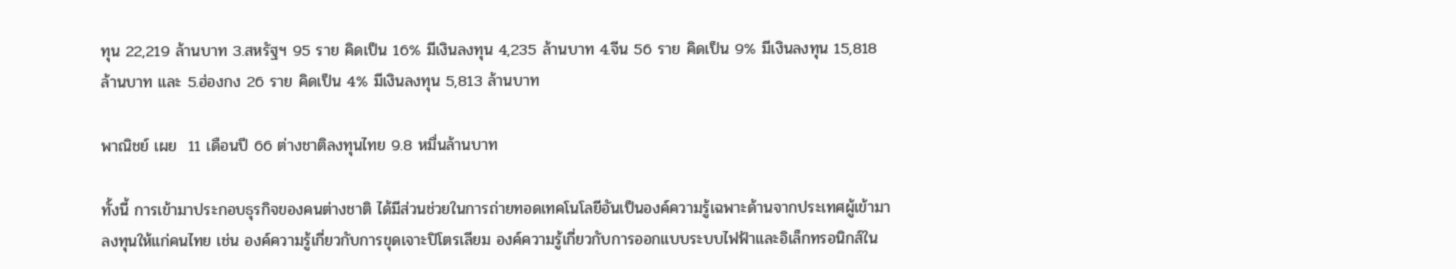ทุน 22,219 ล้านบาท 3.สหรัฐฯ 95 ราย คิดเป็น 16% มีเงินลงทุน 4,235 ล้านบาท 4.จีน 56 ราย คิดเป็น 9% มีเงินลงทุน 15,818 ล้านบาท และ 5.ฮ่องกง 26 ราย คิดเป็น 4% มีเงินลงทุน 5,813 ล้านบาท

พาณิชย์ เผย  11 เดือนปี 66 ต่างชาติลงทุนไทย 9.8 หมื่นล้านบาท

ทั้งนี้ การเข้ามาประกอบธุรกิจของคนต่างชาติ ได้มีส่วนช่วยในการถ่ายทอดเทคโนโลยีอันเป็นองค์ความรู้เฉพาะด้านจากประเทศผู้เข้ามาลงทุนให้แก่คนไทย เช่น องค์ความรู้เกี่ยวกับการขุดเจาะปิโตรเลียม องค์ความรู้เกี่ยวกับการออกแบบระบบไฟฟ้าและอิเล็กทรอนิกส์ใน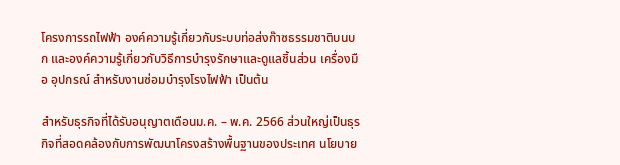โครงการรถไฟฟ้า องค์ความรู้เกี่ยวกับระบบท่อส่งก๊าซธรรมชาติบนบก และองค์ความรู้เกี่ยวกับวิธีการบำรุงรักษาและดูแลชิ้นส่วน เครื่องมือ อุปกรณ์ สำหรับงานซ่อมบำรุงโรงไฟฟ้า เป็นต้น

สำหรับธุรกิจที่ได้รับอนุญาตเดือนม.ค. – พ.ค. 2566 ส่วนใหญ่เป็นธุรกิจที่สอดคล้องกับการพัฒนาโครงสร้างพื้นฐานของประเทศ นโยบาย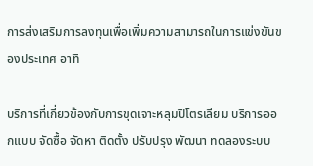การส่งเสริมการลงทุนเพื่อเพิ่มความสามารถในการแข่งขันของประเทศ อาทิ

บริการที่เกี่ยวข้องกับการขุดเจาะหลุมปิโตรเลียม บริการออกแบบ จัดซื้อ จัดหา ติดตั้ง ปรับปรุง พัฒนา ทดลองระบบ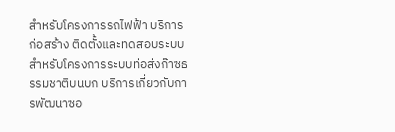สำหรับโครงการรถไฟฟ้า บริการก่อสร้าง ติดตั้งและทดสอบระบบ สำหรับโครงการระบบท่อส่งก๊าซธรรมชาติบนบก บริการเกี่ยวกับการพัฒนาซอ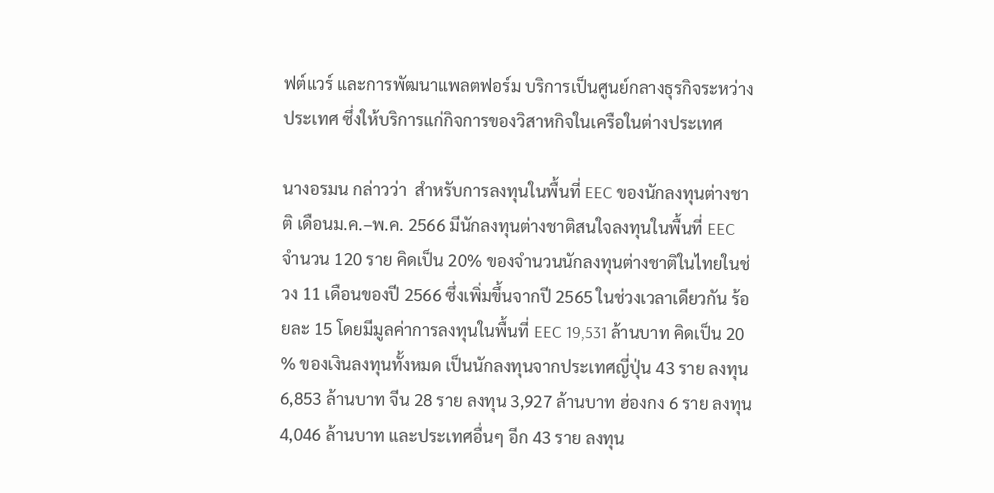ฟต์แวร์ และการพัฒนาแพลตฟอร์ม บริการเป็นศูนย์กลางธุรกิจระหว่างประเทศ ซึ่งให้บริการแก่กิจการของวิสาหกิจในเครือในต่างประเทศ

นางอรมน กล่าวว่า  สำหรับการลงทุนในพื้นที่ EEC ของนักลงทุนต่างชาติ เดือนม.ค.–พ.ค. 2566 มีนักลงทุนต่างชาติสนใจลงทุนในพื้นที่ EEC จำนวน 120 ราย คิดเป็น 20% ของจำนวนนักลงทุนต่างชาติในไทยในช่วง 11 เดือนของปี 2566 ซึ่งเพิ่มขึ้นจากปี 2565 ในช่วงเวลาเดียวกัน ร้อยละ 15 โดยมีมูลค่าการลงทุนในพื้นที่ EEC 19,531 ล้านบาท คิดเป็น 20 % ของเงินลงทุนทั้งหมด เป็นนักลงทุนจากประเทศญี่ปุ่น 43 ราย ลงทุน 6,853 ล้านบาท จีน 28 ราย ลงทุน 3,927 ล้านบาท ฮ่องกง 6 ราย ลงทุน 4,046 ล้านบาท และประเทศอื่นๆ อีก 43 ราย ลงทุน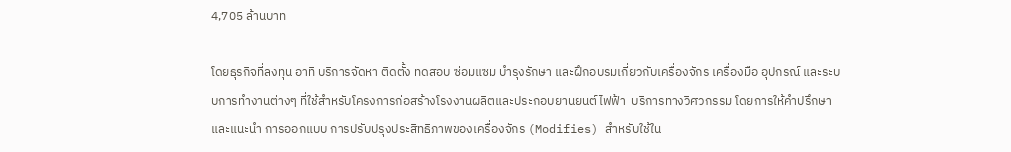4,705 ล้านบาท

โดยธุรกิจที่ลงทุน อาทิ บริการจัดหา ติดตั้ง ทดสอบ ซ่อมแซม บำรุงรักษา และฝึกอบรมเกี่ยวกับเครื่องจักร เครื่องมือ อุปกรณ์ และระบบการทำงานต่างๆ ที่ใช้สำหรับโครงการก่อสร้างโรงงานผลิตและประกอบยานยนต์ไฟฟ้า  บริการทางวิศวกรรม โดยการให้คำปรึกษาและแนะนำ การออกแบบ การปรับปรุงประสิทธิภาพของเครื่องจักร (Modifies) สำหรับใช้ใน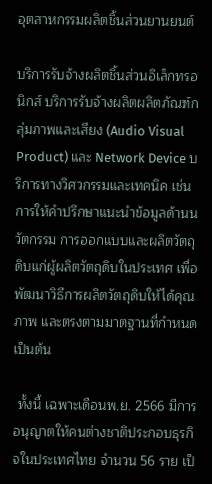อุตสาหกรรมผลิตชิ้นส่วนยานยนต์

บริการรับจ้างผลิตชิ้นส่วนอิเล็กทรอนิกส์ บริการรับจ้างผลิตผลิตภัณฑ์กลุ่มภาพและเสียง (Audio Visual Product) และ Network Device บริการทางวิศวกรรมและเทคนิค เช่น การให้คำปรึกษาแนะนำข้อมูลด้านนวัตกรรม การออกแบบและผลิตวัตถุดิบแก่ผู้ผลิตวัตถุดิบในประเทศ เพื่อพัฒนาวิธีการผลิตวัตถุดิบให้ได้คุณภาพ และตรงตามมาตฐานที่กำหนด เป็นต้น

 ทั้งนี้ เฉพาะเดือนพ.ย. 2566 มีการอนุญาตให้คนต่างชาติประกอบธุรกิจในประเทศไทย จำนวน 56 ราย เป็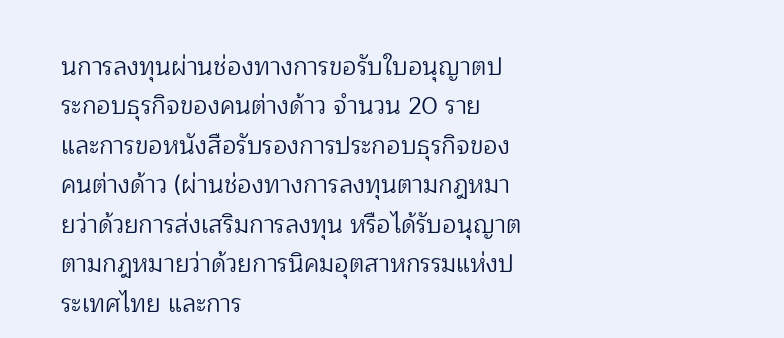นการลงทุนผ่านช่องทางการขอรับใบอนุญาตประกอบธุรกิจของคนต่างด้าว จำนวน 20 ราย และการขอหนังสือรับรองการประกอบธุรกิจของคนต่างด้าว (ผ่านช่องทางการลงทุนตามกฎหมายว่าด้วยการส่งเสริมการลงทุน หรือได้รับอนุญาตตามกฎหมายว่าด้วยการนิคมอุตสาหกรรมแห่งประเทศไทย และการ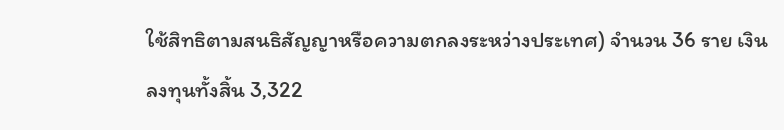ใช้สิทธิตามสนธิสัญญาหรือความตกลงระหว่างประเทศ) จำนวน 36 ราย เงินลงทุนทั้งสิ้น 3,322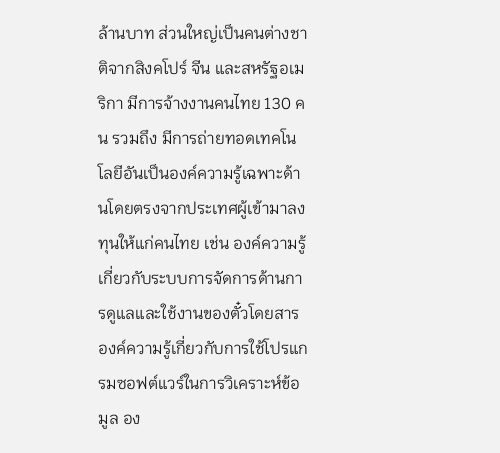ล้านบาท ส่วนใหญ่เป็นคนต่างชาติจากสิงคโปร์ จีน และสหรัฐอเมริกา มีการจ้างงานคนไทย 130 คน รวมถึง มีการถ่ายทอดเทคโนโลยีอันเป็นองค์ความรู้เฉพาะด้านโดยตรงจากประเทศผู้เข้ามาลงทุนให้แก่คนไทย เช่น องค์ความรู้เกี่ยวกับระบบการจัดการด้านการดูแลและใช้งานของตั๋วโดยสาร องค์ความรู้เกี่ยวกับการใช้โปรแกรมซอฟต์แวร์ในการวิเคราะห์ข้อมูล อง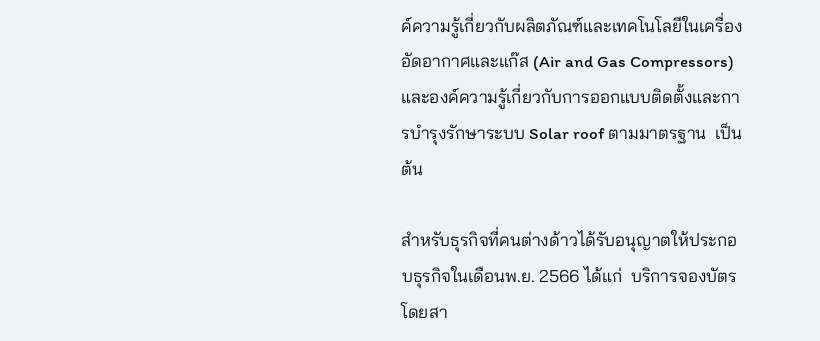ค์ความรู้เกี่ยวกับผลิตภัณฑ์และเทคโนโลยีในเครื่องอัดอากาศและแก๊ส (Air and Gas Compressors) และองค์ความรู้เกี่ยวกับการออกแบบติดตั้งและการบำรุงรักษาระบบ Solar roof ตามมาตรฐาน  เป็นต้น

สำหรับธุรกิจที่คนต่างด้าวได้รับอนุญาตให้ประกอบธุรกิจในเดือนพ.ย. 2566 ได้แก่  บริการจองบัตรโดยสา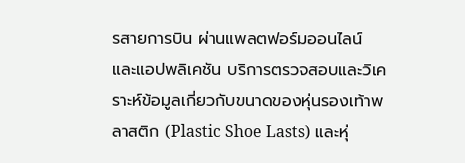รสายการบิน ผ่านแพลตฟอร์มออนไลน์ และแอปพลิเคชัน บริการตรวจสอบและวิเคราะห์ข้อมูลเกี่ยวกับขนาดของหุ่นรองเท้าพลาสติก (Plastic Shoe Lasts) และหุ่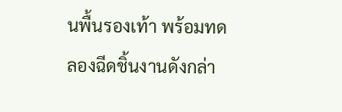นพื้นรองเท้า พร้อมทดลองฉีดชิ้นงานดังกล่า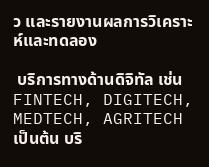ว และรายงานผลการวิเคราะห์และทดลอง

 บริการทางด้านดิจิทัล เช่น FINTECH, DIGITECH, MEDTECH, AGRITECH เป็นต้น บริ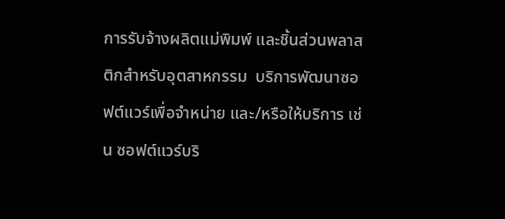การรับจ้างผลิตแม่พิมพ์ และชิ้นส่วนพลาสติกสำหรับอุตสาหกรรม  บริการพัฒนาซอฟต์แวร์เพื่อจำหน่าย และ/หรือให้บริการ เช่น ซอฟต์แวร์บริ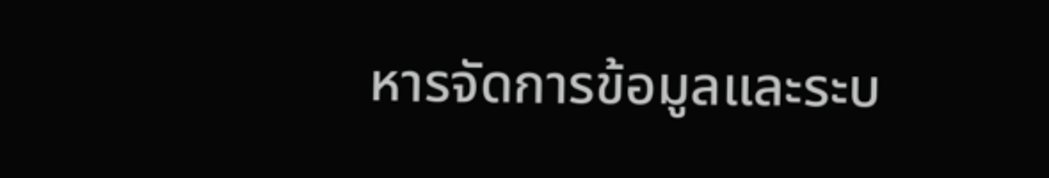หารจัดการข้อมูลและระบ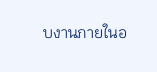บงานภายในอ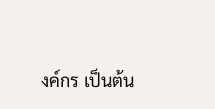งค์กร เป็นต้น